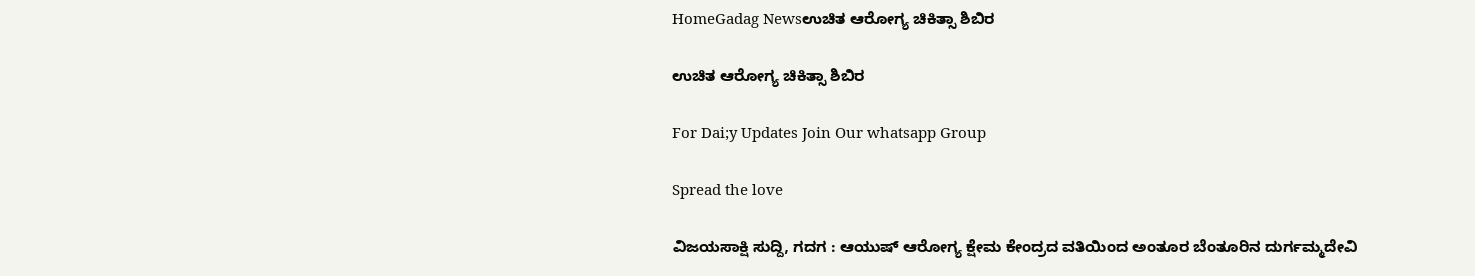HomeGadag Newsಉಚಿತ ಆರೋಗ್ಯ ಚಿಕಿತ್ಸಾ ಶಿಬಿರ

ಉಚಿತ ಆರೋಗ್ಯ ಚಿಕಿತ್ಸಾ ಶಿಬಿರ

For Dai;y Updates Join Our whatsapp Group

Spread the love

ವಿಜಯಸಾಕ್ಷಿ ಸುದ್ದಿ, ಗದಗ : ಆಯುಷ್ ಆರೋಗ್ಯ ಕ್ಷೇಮ ಕೇಂದ್ರದ ವತಿಯಿಂದ ಅಂತೂರ ಬೆಂತೂರಿನ ದುರ್ಗಮ್ಮದೇವಿ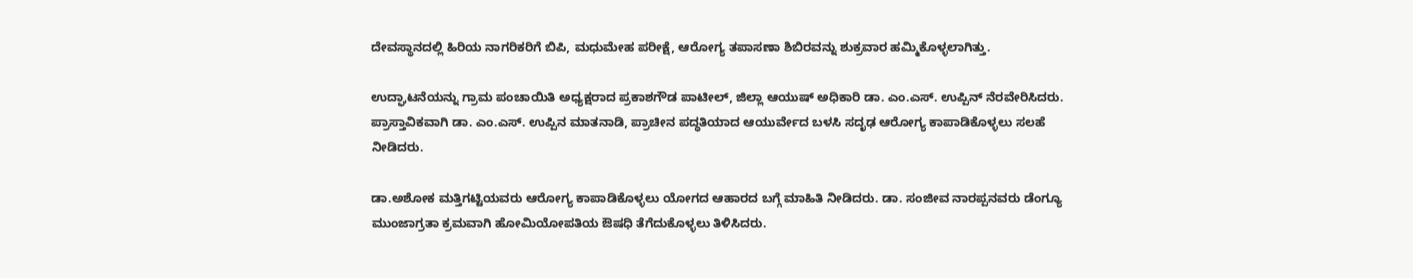ದೇವಸ್ಥಾನದಲ್ಲಿ ಹಿರಿಯ ನಾಗರಿಕರಿಗೆ ಬಿಪಿ, ಮಧುಮೇಹ ಪರೀಕ್ಷೆ, ಆರೋಗ್ಯ ತಪಾಸಣಾ ಶಿಬಿರವನ್ನು ಶುಕ್ರವಾರ ಹಮ್ಮಿಕೊಳ್ಳಲಾಗಿತ್ತು.

ಉದ್ಘಾಟನೆಯನ್ನು ಗ್ರಾಮ ಪಂಚಾಯಿತಿ ಅಧ್ಯಕ್ಷರಾದ ಪ್ರಕಾಶಗೌಡ ಪಾಟೀಲ್, ಜಿಲ್ಲಾ ಆಯುಷ್ ಅಧಿಕಾರಿ ಡಾ. ಎಂ.ಎಸ್. ಉಪ್ಪಿನ್ ನೆರವೇರಿಸಿದರು. ಪ್ರಾಸ್ತಾವಿಕವಾಗಿ ಡಾ. ಎಂ.ಎಸ್. ಉಪ್ಪಿನ ಮಾತನಾಡಿ, ಪ್ರಾಚೀನ ಪದ್ಧತಿಯಾದ ಆಯುರ್ವೇದ ಬಳಸಿ ಸದೃಢ ಆರೋಗ್ಯ ಕಾಪಾಡಿಕೊಳ್ಳಲು ಸಲಹೆ ನೀಡಿದರು.

ಡಾ.ಅಶೋಕ ಮತ್ತಿಗಟ್ಟಿಯವರು ಆರೋಗ್ಯ ಕಾಪಾಡಿಕೊಳ್ಳಲು ಯೋಗದ ಆಹಾರದ ಬಗ್ಗೆ ಮಾಹಿತಿ ನೀಡಿದರು. ಡಾ. ಸಂಜೀವ ನಾರಪ್ಪನವರು ಡೆಂಗ್ಯೂ ಮುಂಜಾಗ್ರತಾ ಕ್ರಮವಾಗಿ ಹೋಮಿಯೋಪತಿಯ ಔಷಧಿ ತೆಗೆದುಕೊಳ್ಳಲು ತಿಳಿಸಿದರು.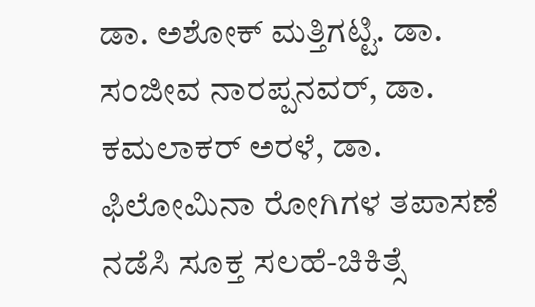ಡಾ. ಅಶೋಕ್ ಮತ್ತಿಗಟ್ಟಿ. ಡಾ. ಸಂಜೀವ ನಾರಪ್ಪನವರ್, ಡಾ. ಕಮಲಾಕರ್ ಅರಳೆ, ಡಾ. ಫಿಲೋಮಿನಾ ರೋಗಿಗಳ ತಪಾಸಣೆ ನಡೆಸಿ ಸೂಕ್ತ ಸಲಹೆ-ಚಿಕಿತ್ಸೆ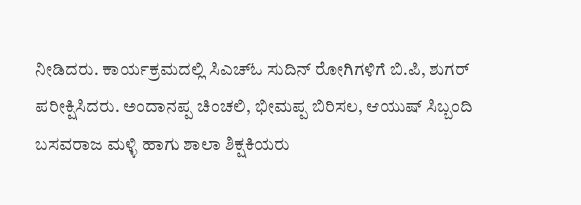ನೀಡಿದರು. ಕಾರ್ಯಕ್ರಮದಲ್ಲಿ ಸಿಎಚ್‌ಓ ಸುದಿನ್ ರೋಗಿಗಳಿಗೆ ಬಿ.ಪಿ, ಶುಗರ್ ಪರೀಕ್ಷಿಸಿದರು. ಅಂದಾನಪ್ಪ ಚಿಂಚಲಿ, ಭೀಮಪ್ಪ ಬಿರಿಸಲ, ಆಯುಷ್ ಸಿಬ್ಬಂದಿ ಬಸವರಾಜ ಮಳ್ಳಿ ಹಾಗು ಶಾಲಾ ಶಿಕ್ಷಕಿಯರು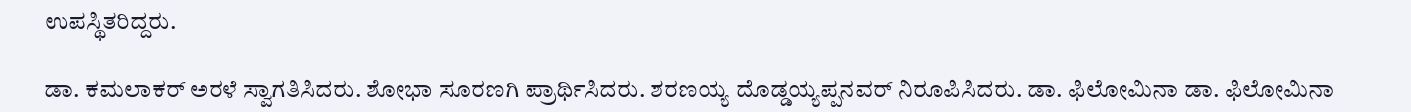ಉಪಸ್ಥಿತರಿದ್ದರು.

ಡಾ. ಕಮಲಾಕರ್ ಅರಳೆ ಸ್ವಾಗತಿಸಿದರು. ಶೋಭಾ ಸೂರಣಗಿ ಪ್ರಾರ್ಥಿಸಿದರು. ಶರಣಯ್ಯ ದೊಡ್ಡಯ್ಯಪ್ಪನವರ್ ನಿರೂಪಿಸಿದರು. ಡಾ. ಫಿಲೋಮಿನಾ ಡಾ. ಫಿಲೋಮಿನಾ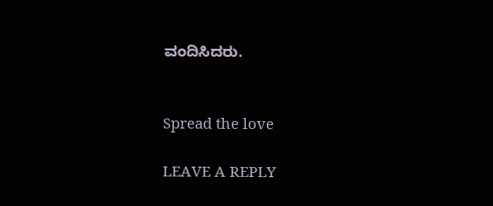ವಂದಿಸಿದರು.


Spread the love

LEAVE A REPLY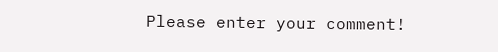Please enter your comment!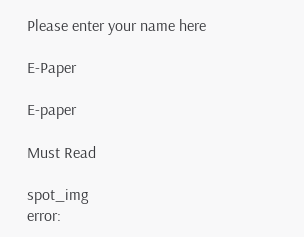Please enter your name here

E-Paper

E-paper

Must Read

spot_img
error: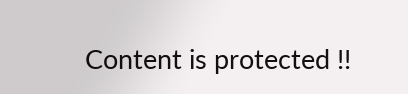Content is protected !!